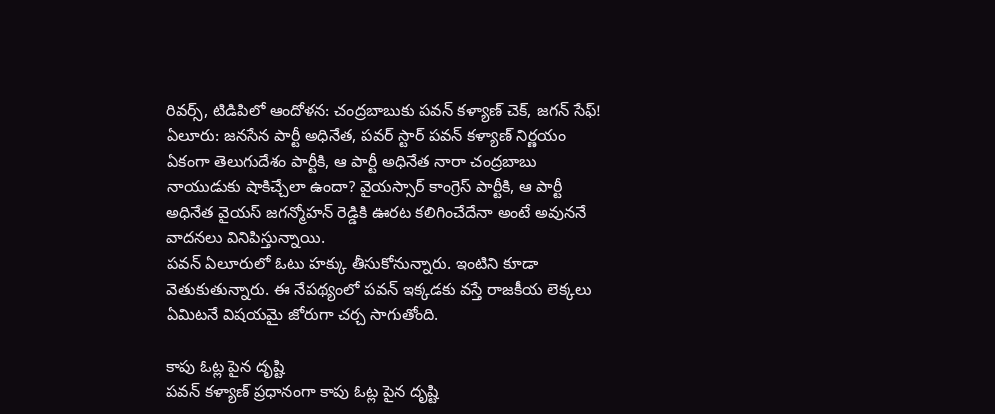రివర్స్, టిడిపిలో ఆందోళన: చంద్రబాబుకు పవన్ కళ్యాణ్ చెక్, జగన్ సేఫ్!
ఏలూరు: జనసేన పార్టీ అధినేత, పవర్ స్టార్ పవన్ కళ్యాణ్ నిర్ణయం ఏకంగా తెలుగుదేశం పార్టీకి, ఆ పార్టీ అధినేత నారా చంద్రబాబు నాయుడుకు షాకిచ్చేలా ఉందా? వైయస్సార్ కాంగ్రెస్ పార్టీకి, ఆ పార్టీ అధినేత వైయస్ జగన్మోహన్ రెడ్డికి ఊరట కలిగించేదేనా అంటే అవుననే వాదనలు వినిపిస్తున్నాయి.
పవన్ ఏలూరులో ఓటు హక్కు తీసుకోనున్నారు. ఇంటిని కూడా వెతుకుతున్నారు. ఈ నేపథ్యంలో పవన్ ఇక్కడకు వస్తే రాజకీయ లెక్కలు ఏమిటనే విషయమై జోరుగా చర్చ సాగుతోంది.

కాపు ఓట్ల పైన దృష్టి
పవన్ కళ్యాణ్ ప్రధానంగా కాపు ఓట్ల పైన దృష్టి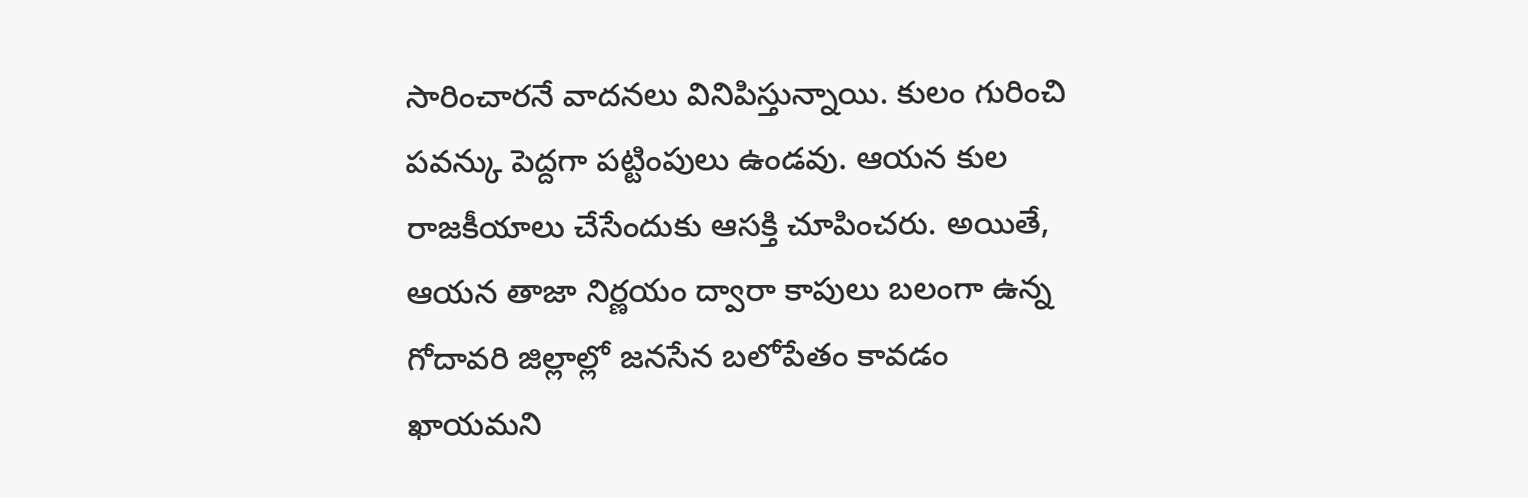సారించారనే వాదనలు వినిపిస్తున్నాయి. కులం గురించి పవన్కు పెద్దగా పట్టింపులు ఉండవు. ఆయన కుల రాజకీయాలు చేసేందుకు ఆసక్తి చూపించరు. అయితే, ఆయన తాజా నిర్ణయం ద్వారా కాపులు బలంగా ఉన్న గోదావరి జిల్లాల్లో జనసేన బలోపేతం కావడం ఖాయమని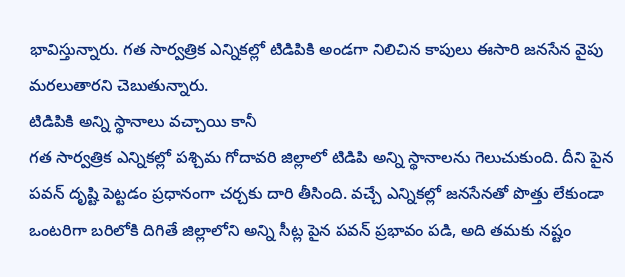భావిస్తున్నారు. గత సార్వత్రిక ఎన్నికల్లో టిడిపికి అండగా నిలిచిన కాపులు ఈసారి జనసేన వైపు మరలుతారని చెబుతున్నారు.
టిడిపికి అన్ని స్థానాలు వచ్చాయి కానీ
గత సార్వత్రిక ఎన్నికల్లో పశ్చిమ గోదావరి జిల్లాలో టిడిపి అన్ని స్థానాలను గెలుచుకుంది. దీని పైన పవన్ దృష్టి పెట్టడం ప్రధానంగా చర్చకు దారి తీసింది. వచ్చే ఎన్నికల్లో జనసేనతో పొత్తు లేకుండా ఒంటరిగా బరిలోకి దిగితే జిల్లాలోని అన్ని సీట్ల పైన పవన్ ప్రభావం పడి, అది తమకు నష్టం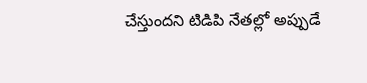చేస్తుందని టిడిపి నేతల్లో అప్పుడే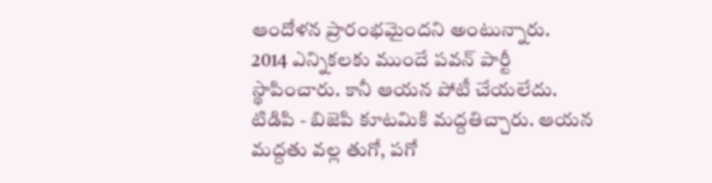ఆందోళన ప్రారంభమైందని అంటున్నారు.
2014 ఎన్నికలకు ముందే పవన్ పార్టీ స్థాపించారు. కానీ ఆయన పోటీ చేయలేదు. టిడిపి - బిజెపి కూటమికి మద్దతిచ్చారు. ఆయన మద్దతు వల్ల తుగో, పగో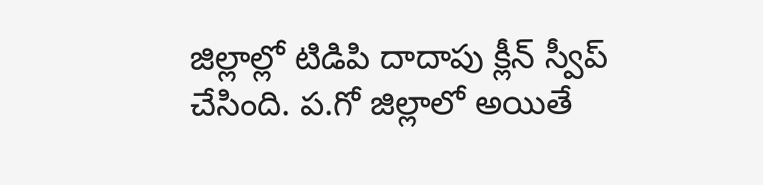జిల్లాల్లో టిడిపి దాదాపు క్లీన్ స్వీప్ చేసింది. ప.గో జిల్లాలో అయితే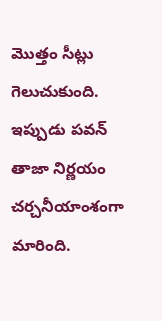మొత్తం సీట్లు గెలుచుకుంది. ఇప్పుడు పవన్ తాజా నిర్ణయం చర్చనీయాంశంగా మారింది.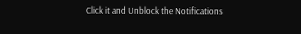Click it and Unblock the Notifications